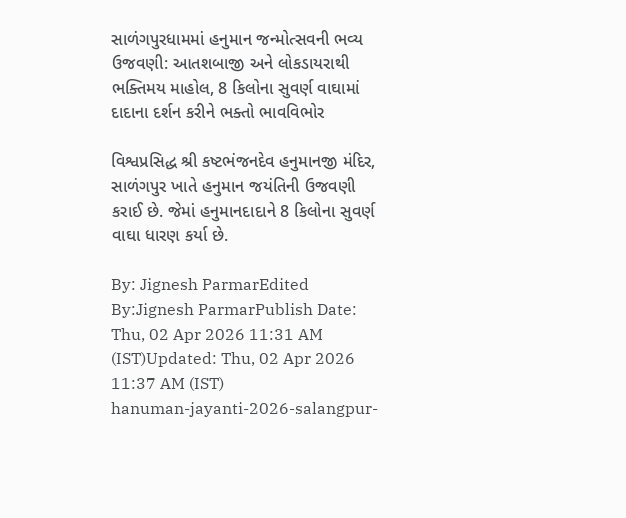સાળંગપુરધામમાં હનુમાન જન્મોત્સવની ભવ્ય ઉજવણી: આતશબાજી અને લોકડાયરાથી ભક્તિમય માહોલ, 8 કિલોના સુવર્ણ વાઘામાં દાદાના દર્શન કરીને ભક્તો ભાવવિભોર

વિશ્વપ્રસિદ્ધ શ્રી કષ્ટભંજનદેવ હનુમાનજી મંદિર, સાળંગપુર ખાતે હનુમાન જયંતિની ઉજવણી કરાઈ છે. જેમાં હનુમાનદાદાને 8 કિલોના સુવર્ણ વાઘા ધારણ કર્યા છે.

By: Jignesh ParmarEdited By:Jignesh ParmarPublish Date: Thu, 02 Apr 2026 11:31 AM (IST)Updated: Thu, 02 Apr 2026 11:37 AM (IST)
hanuman-jayanti-2026-salangpur-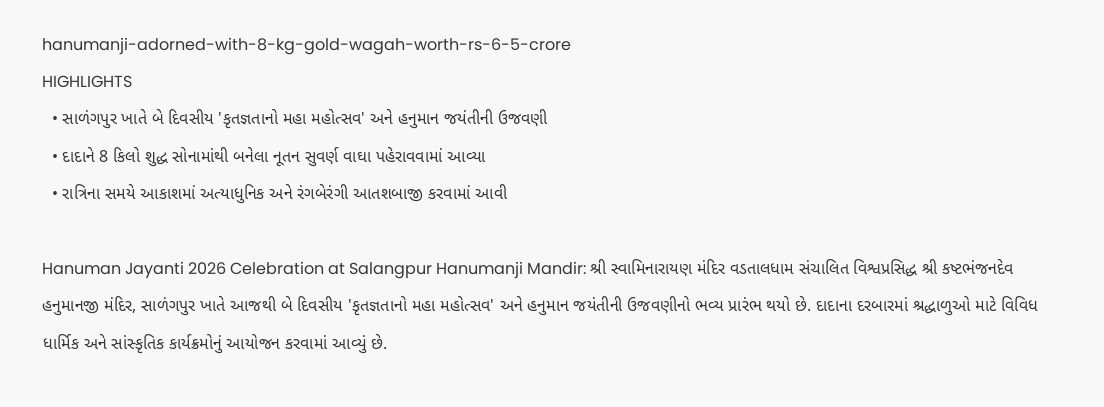hanumanji-adorned-with-8-kg-gold-wagah-worth-rs-6-5-crore
HIGHLIGHTS
  • સાળંગપુર ખાતે બે દિવસીય 'કૃતજ્ઞતાનો મહા મહોત્સવ' અને હનુમાન જયંતીની ઉજવણી
  • દાદાને 8 કિલો શુદ્ધ સોનામાંથી બનેલા નૂતન સુવર્ણ વાઘા પહેરાવવામાં આવ્યા
  • રાત્રિના સમયે આકાશમાં અત્યાધુનિક અને રંગબેરંગી આતશબાજી કરવામાં આવી

Hanuman Jayanti 2026 Celebration at Salangpur Hanumanji Mandir: શ્રી સ્વામિનારાયણ મંદિર વડતાલધામ સંચાલિત વિશ્વપ્રસિદ્ધ શ્રી કષ્ટભંજનદેવ હનુમાનજી મંદિર, સાળંગપુર ખાતે આજથી બે દિવસીય 'કૃતજ્ઞતાનો મહા મહોત્સવ' અને હનુમાન જયંતીની ઉજવણીનો ભવ્ય પ્રારંભ થયો છે. દાદાના દરબારમાં શ્રદ્ધાળુઓ માટે વિવિધ ધાર્મિક અને સાંસ્કૃતિક કાર્યક્રમોનું આયોજન કરવામાં આવ્યું છે.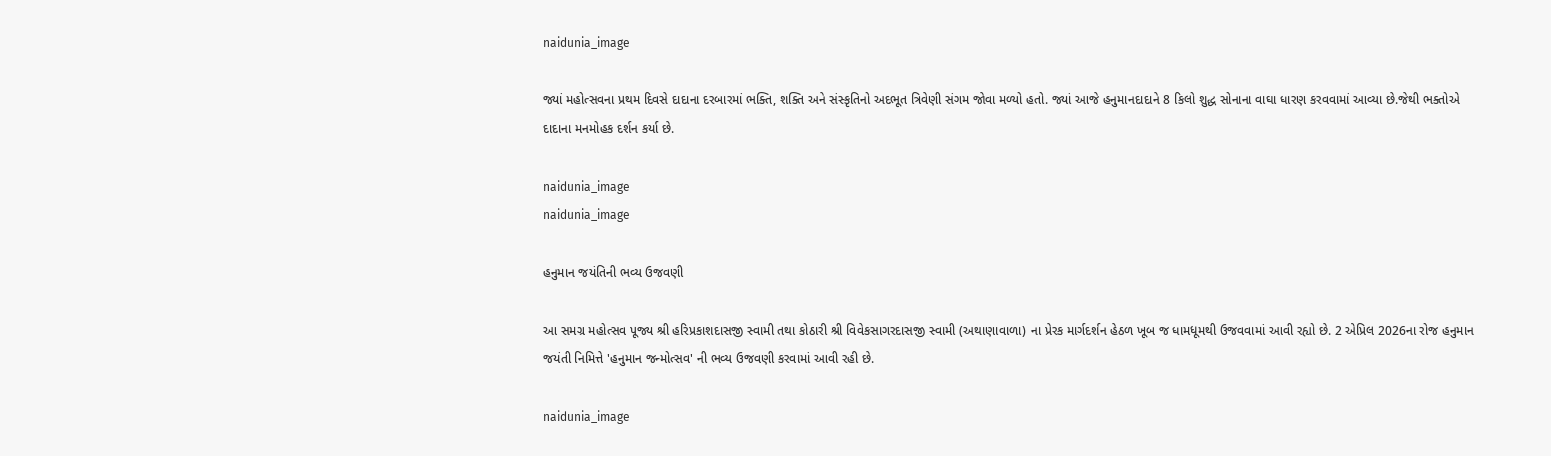naidunia_image

જ્યાં મહોત્સવના પ્રથમ દિવસે દાદાના દરબારમાં ભક્તિ, શક્તિ અને સંસ્કૃતિનો અદભૂત ત્રિવેણી સંગમ જોવા મળ્યો હતો. જ્યાં આજે હનુમાનદાદાને 8 કિલો શુદ્ધ સોનાના વાઘા ધારણ કરવવામાં આવ્યા છે.જેથી ભક્તોએ દાદાના મનમોહક દર્શન કર્યા છે.

naidunia_image
naidunia_image

હનુમાન જયંતિની ભવ્ય ઉજવણી

આ સમગ્ર મહોત્સવ પૂજ્ય શ્રી હરિપ્રકાશદાસજી સ્વામી તથા કોઠારી શ્રી વિવેકસાગરદાસજી સ્વામી (અથાણાવાળા) ના પ્રેરક માર્ગદર્શન હેઠળ ખૂબ જ ધામધૂમથી ઉજવવામાં આવી રહ્યો છે. 2 એપ્રિલ 2026ના રોજ હનુમાન જયંતી નિમિત્તે 'હનુમાન જન્મોત્સવ' ની ભવ્ય ઉજવણી કરવામાં આવી રહી છે.

naidunia_image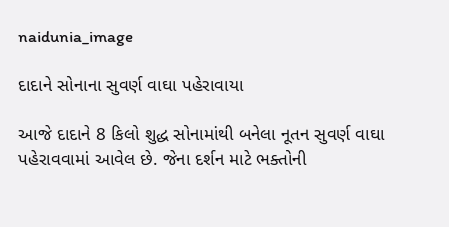naidunia_image

દાદાને સોનાના સુવર્ણ વાઘા પહેરાવાયા

આજે દાદાને 8 કિલો શુદ્ધ સોનામાંથી બનેલા નૂતન સુવર્ણ વાઘા પહેરાવવામાં આવેલ છે. જેના દર્શન માટે ભક્તોની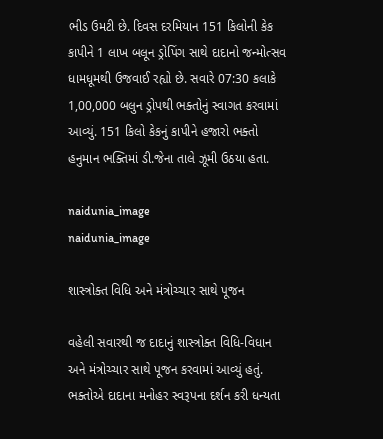ભીડ ઉમટી છે. દિવસ દરમિયાન 151 કિલોની કેક કાપીને 1 લાખ બલૂન ડ્રોપિંગ સાથે દાદાનો જન્મોત્સવ ધામધૂમથી ઉજવાઈ રહ્યો છે. સવારે 07:30 કલાકે 1,00,000 બલુન ડ્રોપથી ભક્તોનું સ્વાગત કરવામાં આવ્યું. 151 કિલો કેકનું કાપીને હજારો ભક્તો હનુમાન ભક્તિમાં ડી.જેના તાલે ઝૂમી ઉઠયા હતા.

naidunia_image
naidunia_image

શાસ્ત્રોક્ત વિધિ અને મંત્રોચ્ચાર સાથે પૂજન

વહેલી સવારથી જ દાદાનું શાસ્ત્રોક્ત વિધિ-વિધાન અને મંત્રોચ્ચાર સાથે પૂજન કરવામાં આવ્યું હતું. ભક્તોએ દાદાના મનોહર સ્વરૂપના દર્શન કરી ધન્યતા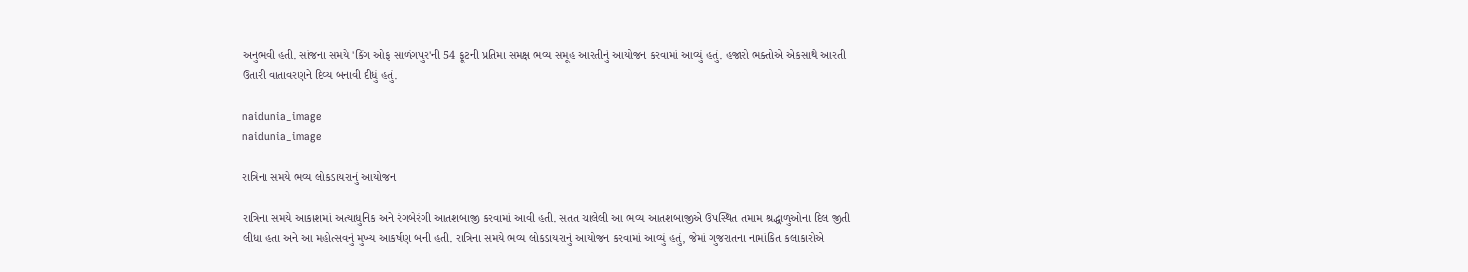અનુભવી હતી. સાંજના સમયે 'કિંગ ઓફ સાળંગપુર'ની 54 ફૂટની પ્રતિમા સમક્ષ ભવ્ય સમૂહ આરતીનું આયોજન કરવામાં આવ્યું હતું. હજારો ભક્તોએ એકસાથે આરતી ઉતારી વાતાવરણને દિવ્ય બનાવી દીધું હતું.

naidunia_image
naidunia_image

રાત્રિના સમયે ભવ્ય લોકડાયરાનું આયોજન

રાત્રિના સમયે આકાશમાં અત્યાધુનિક અને રંગબેરંગી આતશબાજી કરવામાં આવી હતી. સતત ચાલેલી આ ભવ્ય આતશબાજીએ ઉપસ્થિત તમામ શ્રદ્ધાળુઓના દિલ જીતી લીધા હતા અને આ મહોત્સવનું મુખ્ય આકર્ષણ બની હતી. રાત્રિના સમયે ભવ્ય લોકડાયરાનું આયોજન કરવામાં આવ્યું હતું, જેમાં ગુજરાતના નામાંકિત કલાકારોએ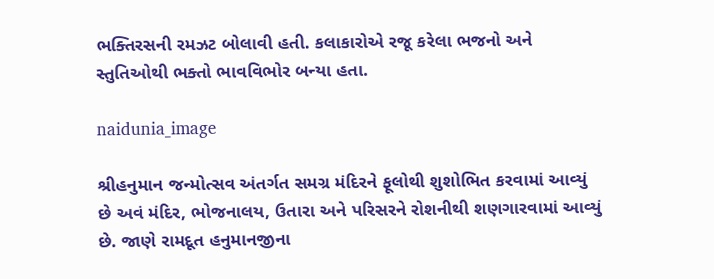ભક્તિરસની રમઝટ બોલાવી હતી. કલાકારોએ રજૂ કરેલા ભજનો અને સ્તુતિઓથી ભક્તો ભાવવિભોર બન્યા હતા.

naidunia_image

શ્રીહનુમાન જન્મોત્સવ અંતર્ગત સમગ્ર મંદિરને ફૂલોથી શુશોભિત કરવામાં આવ્યું છે અવં મંદિર, ભોજનાલય, ઉતારા અને પરિસરને રોશનીથી શણગારવામાં આવ્યું છે. જાણે રામદૂત હનુમાનજીના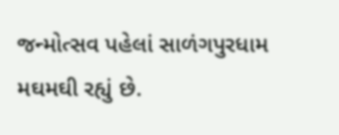જન્મોત્સવ પહેલાં સાળંગપુરધામ મઘમઘી રહ્યું છે.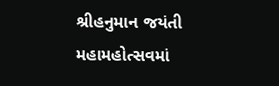શ્રીહનુમાન જયંતી મહામહોત્સવમાં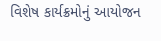વિશેષ કાર્યક્રમોનું આયોજન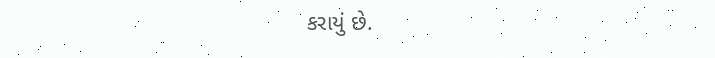કરાયું છે.